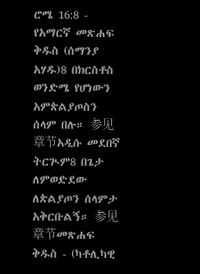ሮሜ 16:8 - የአማርኛ መጽሐፍ ቅዱስ (ሰማንያ አሃዱ)8 በክርስቶስ ወንድሜ የሆነውን አምጵልያጦስን ሰላም በሉ። 参见章节አዲሱ መደበኛ ትርጒም8 በጌታ ለምወድደው ለጵልያጦን ሰላምታ አቅርቡልኝ። 参见章节መጽሐፍ ቅዱስ - (ካቶሊካዊ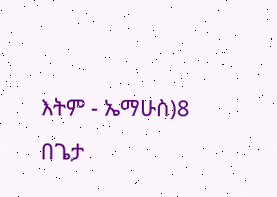እትም - ኤማሁስ)8 በጌታ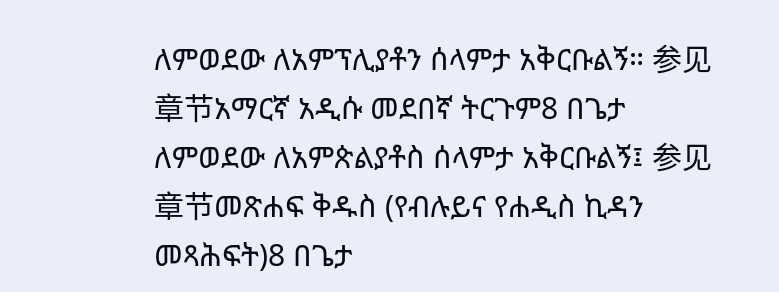ለምወደው ለአምፕሊያቶን ሰላምታ አቅርቡልኝ። 参见章节አማርኛ አዲሱ መደበኛ ትርጉም8 በጌታ ለምወደው ለአምጵልያቶስ ሰላምታ አቅርቡልኝ፤ 参见章节መጽሐፍ ቅዱስ (የብሉይና የሐዲስ ኪዳን መጻሕፍት)8 በጌታ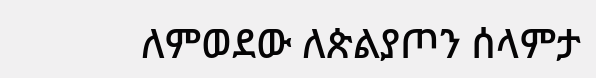ለምወደው ለጵልያጦን ሰላምታ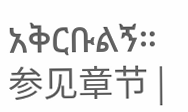አቅርቡልኝ። 参见章节 |